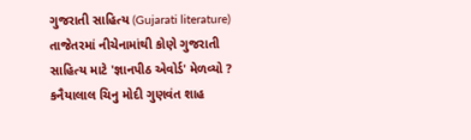ગુજરાતી સાહિત્ય (Gujarati literature) તાજેતરમાં નીચેનામાંથી કોણે ગુજરાતી સાહિત્ય માટે 'જ્ઞાનપીઠ એવોર્ડ' મેળવ્યો ? કનૈયાલાલ ચિનુ મોદી ગુણવંત શાહ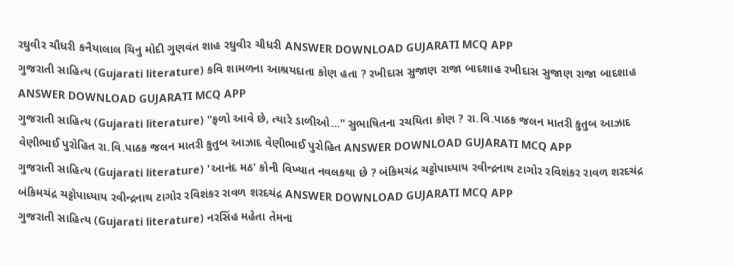રઘુવીર ચૌધરી કનૈયાલાલ ચિનુ મોદી ગુણવંત શાહ રઘુવીર ચૌધરી ANSWER DOWNLOAD GUJARATI MCQ APP
ગુજરાતી સાહિત્ય (Gujarati literature) કવિ શામળના આશ્રયદાતા કોણ હતા ? રખીદાસ સુજાણ રાજા બાદશાહ રખીદાસ સુજાણ રાજા બાદશાહ ANSWER DOWNLOAD GUJARATI MCQ APP
ગુજરાતી સાહિત્ય (Gujarati literature) "ફળો આવે છે, ત્યારે ડાળીઓ..." સુભાષિતના રચયિતા કોણ ? રા.વિ.પાઠક જલન માતરી કુતુબ આઝાદ વેણીભાઈ પુરોહિત રા.વિ.પાઠક જલન માતરી કુતુબ આઝાદ વેણીભાઈ પુરોહિત ANSWER DOWNLOAD GUJARATI MCQ APP
ગુજરાતી સાહિત્ય (Gujarati literature) 'આનંદ મઠ' કોની વિખ્યાત નવલકથા છે ? બંકિમચંદ્ર ચટ્ટોપાધ્યાય રવીન્દ્રનાથ ટાગોર રવિશંકર રાવળ શરદચંદ્ર બંકિમચંદ્ર ચટ્ટોપાધ્યાય રવીન્દ્રનાથ ટાગોર રવિશંકર રાવળ શરદચંદ્ર ANSWER DOWNLOAD GUJARATI MCQ APP
ગુજરાતી સાહિત્ય (Gujarati literature) નરસિંહ મહેતા તેમના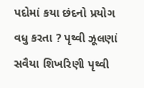પદોમાં કયા છંદનો પ્રયોગ વધુ કરતા ? પૃથ્વી ઝૂલણાં સવૈયા શિખરિણી પૃથ્વી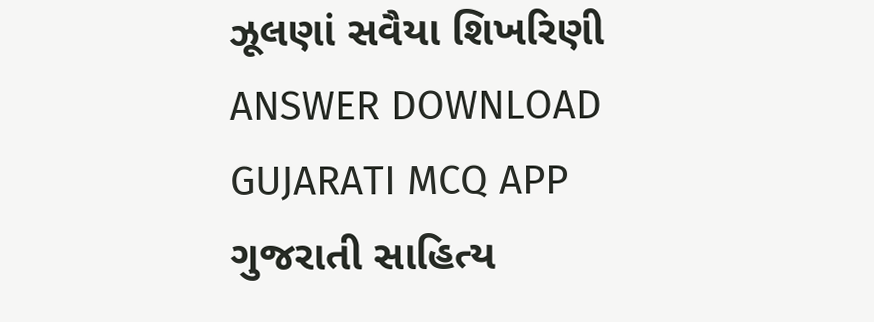ઝૂલણાં સવૈયા શિખરિણી ANSWER DOWNLOAD GUJARATI MCQ APP
ગુજરાતી સાહિત્ય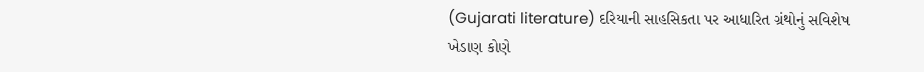(Gujarati literature) દરિયાની સાહસિકતા પર આધારિત ગ્રંથોનું સવિશેષ ખેડાણ કોણે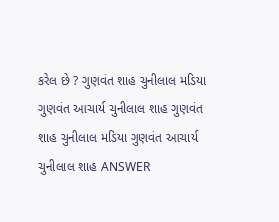કરેલ છે ? ગુણવંત શાહ ચુનીલાલ મડિયા ગુણવંત આચાર્ય ચુનીલાલ શાહ ગુણવંત શાહ ચુનીલાલ મડિયા ગુણવંત આચાર્ય ચુનીલાલ શાહ ANSWER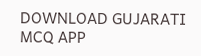DOWNLOAD GUJARATI MCQ APP